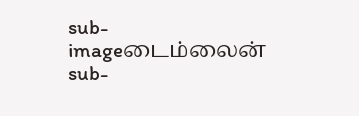sub-imageடைம்லைன்
sub-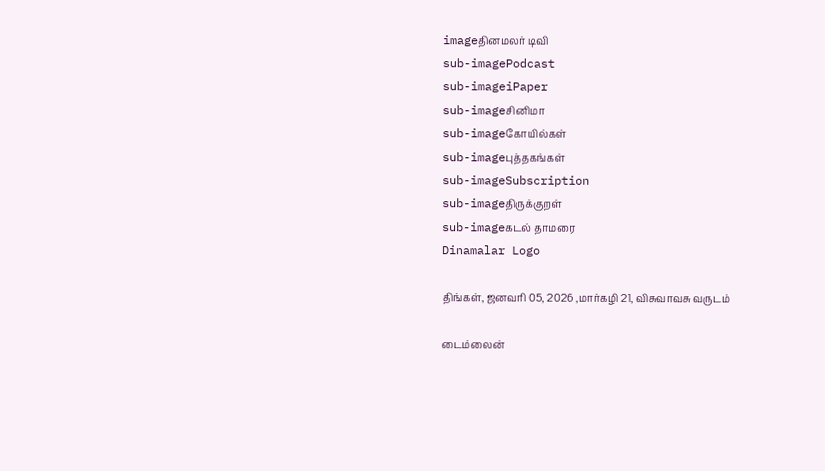imageதினமலர் டிவி
sub-imagePodcast
sub-imageiPaper
sub-imageசினிமா
sub-imageகோயில்கள்
sub-imageபுத்தகங்கள்
sub-imageSubscription
sub-imageதிருக்குறள்
sub-imageகடல் தாமரை
Dinamalar Logo

திங்கள், ஜனவரி 05, 2026 ,மார்கழி 21, விசுவாவசு வருடம்

டைம்லைன்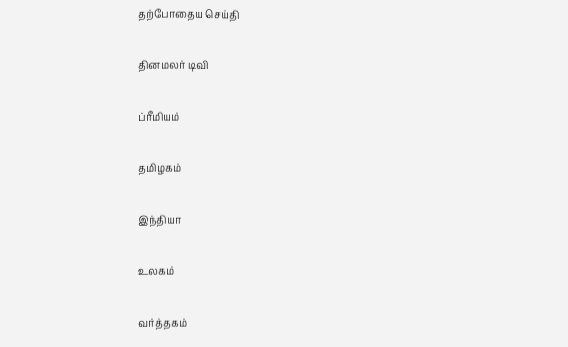தற்போதைய செய்தி


தினமலர் டிவி


ப்ரீமியம்


தமிழகம்


இந்தியா


உலகம்


வர்த்தகம்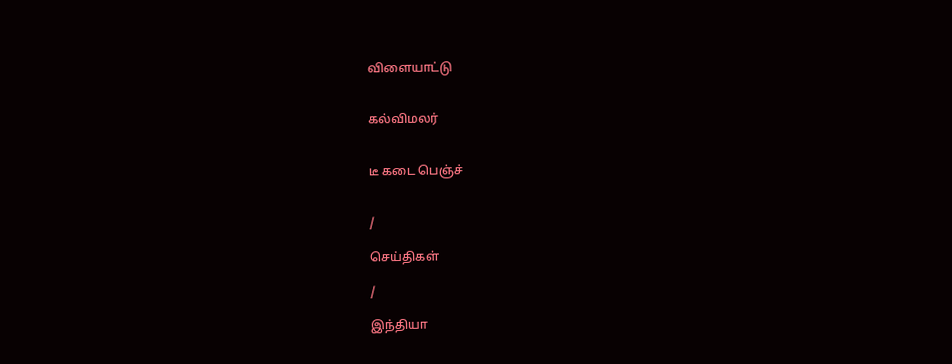விளையாட்டு


கல்விமலர்


டீ கடை பெஞ்ச்


/

செய்திகள்

/

இந்தியா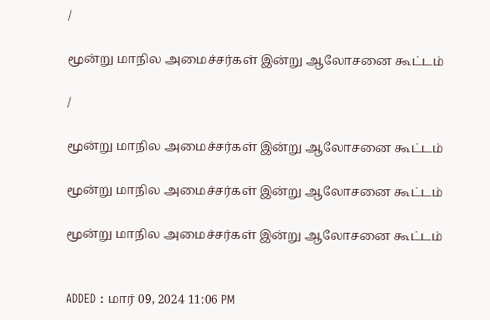/

மூன்று மாநில அமைச்சர்கள் இன்று ஆலோசனை கூட்டம்

/

மூன்று மாநில அமைச்சர்கள் இன்று ஆலோசனை கூட்டம்

மூன்று மாநில அமைச்சர்கள் இன்று ஆலோசனை கூட்டம்

மூன்று மாநில அமைச்சர்கள் இன்று ஆலோசனை கூட்டம்


ADDED : மார் 09, 2024 11:06 PM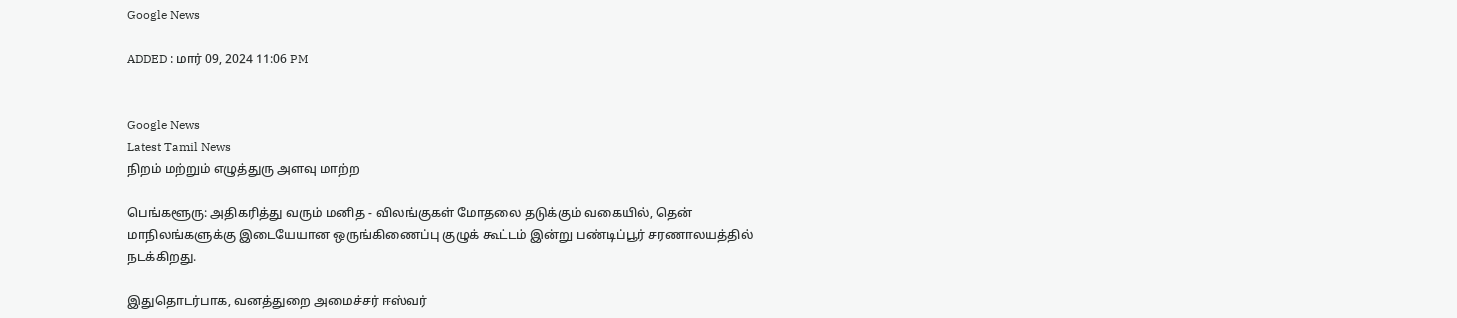Google News

ADDED : மார் 09, 2024 11:06 PM


Google News
Latest Tamil News
நிறம் மற்றும் எழுத்துரு அளவு மாற்ற

பெங்களூரு: அதிகரித்து வரும் மனித - விலங்குகள் மோதலை தடுக்கும் வகையில், தென் மாநிலங்களுக்கு இடையேயான ஒருங்கிணைப்பு குழுக் கூட்டம் இன்று பண்டிப்பூர் சரணாலயத்தில் நடக்கிறது.

இதுதொடர்பாக, வனத்துறை அமைச்சர் ஈஸ்வர்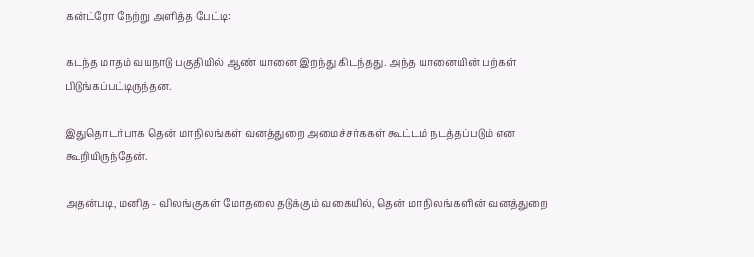கன்ட்ரோ நேற்று அளித்த பேட்டி:

கடந்த மாதம் வயநாடு பகுதியில் ஆண் யானை இறந்து கிடந்தது. அந்த யானையின் பற்கள் பிடுங்கப்பட்டிருந்தன.

இதுதொடர்பாக தென் மாநிலங்கள் வனத்துறை அமைச்சர்ககள் கூட்டம் நடத்தப்படும் என கூறியிருந்தேன்.

அதன்படி, மனித - விலங்குகள் மோதலை தடுக்கும் வகையில், தென் மாநிலங்களின் வனத்துறை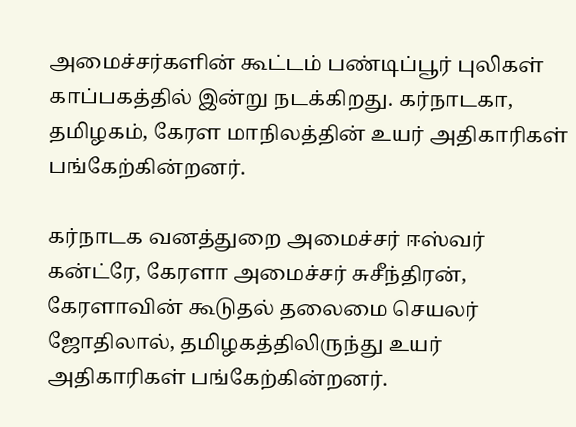அமைச்சர்களின் கூட்டம் பண்டிப்பூர் புலிகள் காப்பகத்தில் இன்று நடக்கிறது. கர்நாடகா, தமிழகம், கேரள மாநிலத்தின் உயர் அதிகாரிகள் பங்கேற்கின்றனர்.

கர்நாடக வனத்துறை அமைச்சர் ஈஸ்வர் கன்ட்ரே, கேரளா அமைச்சர் சுசீந்திரன், கேரளாவின் கூடுதல் தலைமை செயலர் ஜோதிலால், தமிழகத்திலிருந்து உயர் அதிகாரிகள் பங்கேற்கின்றனர்.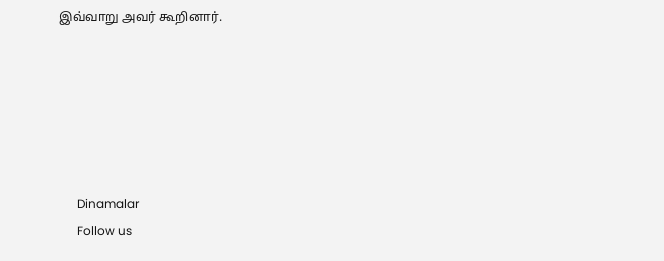இவ்வாறு அவர் கூறினார்.






      Dinamalar
      Follow us